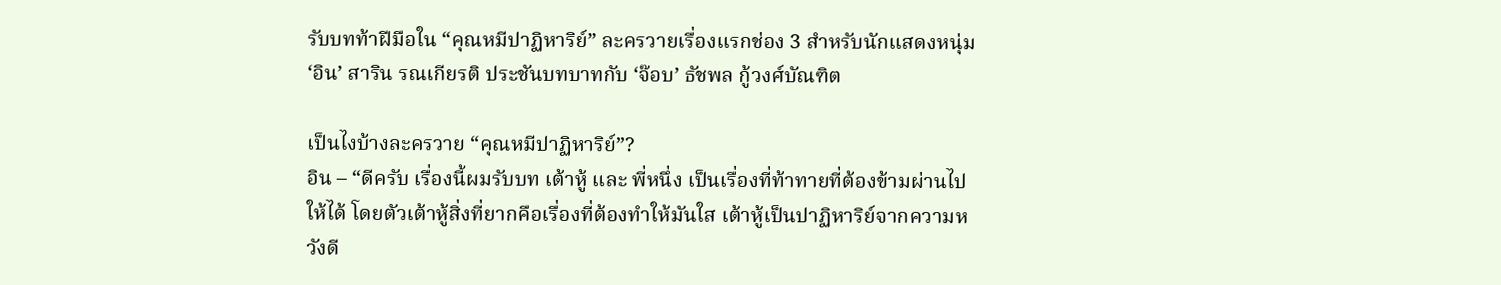รับบทท้าฝีมือใน “คุณหมีปาฏิหาริย์” ละครวายเรื่องแรกช่อง 3 สำหรับนักแสดงหนุ่ม ‘อิน’ สาริน รณเกียรติ ประชันบทบาทกับ ‘จ๊อบ’ ธัชพล กู้วงศ์บัณฑิต

เป็นไงบ้างละครวาย “คุณหมีปาฏิหาริย์”?
อิน – “ดีครับ เรื่องนี้ผมรับบท เต้าหู้ และ พี่หนึ่ง เป็นเรื่องที่ท้าทายที่ต้องข้ามผ่านไปให้ได้ โดยตัวเต้าหู้สิ่งที่ยากคือเรื่องที่ต้องทำให้มันใส เต้าหู้เป็นปาฏิหาริย์จากความหวังดี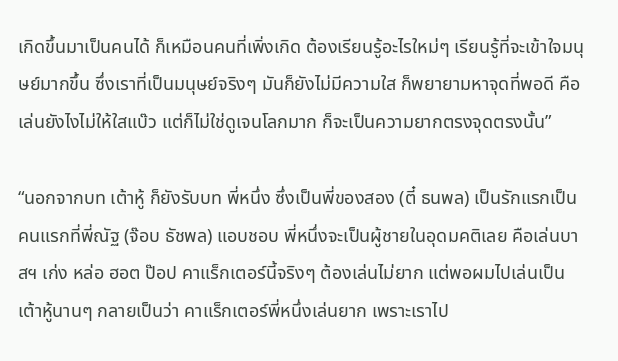เกิดขึ้นมาเป็นคนได้ ก็เหมือนคนที่เพิ่งเกิด ต้องเรียนรู้อะไรใหม่ๆ เรียนรู้ที่จะเข้าใจมนุษย์มากขึ้น ซึ่งเราที่เป็นมนุษย์จริงๆ มันก็ยังไม่มีความใส ก็พยายามหาจุดที่พอดี คือเล่นยังไงไม่ให้ใสแบ๊ว แต่ก็ไม่ใช่ดูเจนโลกมาก ก็จะเป็นความยากตรงจุดตรงนั้น”

“นอกจากบท เต้าหู้ ก็ยังรับบท พี่หนึ่ง ซึ่งเป็นพี่ของสอง (ตี๋ ธนพล) เป็นรักแรกเป็นคนแรกที่พี่ณัฐ (จ๊อบ ธัชพล) แอบชอบ พี่หนึ่งจะเป็นผู้ชายในอุดมคติเลย คือเล่นบาสฯ เก่ง หล่อ ฮอต ป๊อป คาแร็กเตอร์นี้จริงๆ ต้องเล่นไม่ยาก แต่พอผมไปเล่นเป็นเต้าหู้นานๆ กลายเป็นว่า คาแร็กเตอร์พี่หนึ่งเล่นยาก เพราะเราไป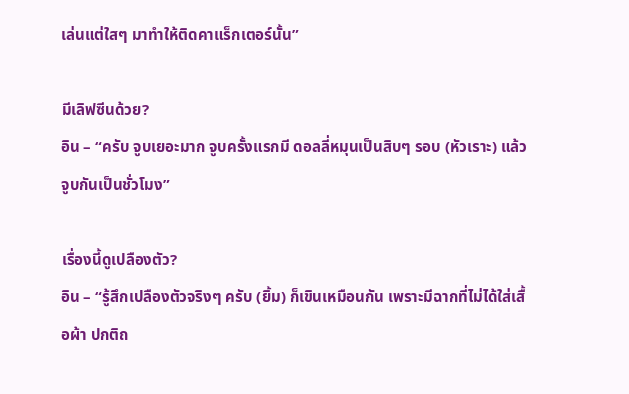เล่นแต่ใสๆ มาทำให้ติดคาแร็กเตอร์นั้น”

มีเลิฟซีนด้วย?
อิน – “ครับ จูบเยอะมาก จูบครั้งแรกมี ดอลลี่หมุนเป็นสิบๆ รอบ (หัวเราะ) แล้วจูบกันเป็นชั่วโมง”

เรื่องนี้ดูเปลืองตัว?
อิน – “รู้สึกเปลืองตัวจริงๆ ครับ (ยิ้ม) ก็เขินเหมือนกัน เพราะมีฉากที่ไม่ได้ใส่เสื้อผ้า ปกติถ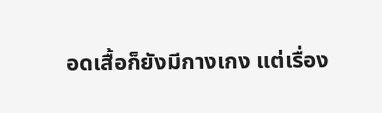อดเสื้อก็ยังมีกางเกง แต่เรื่อง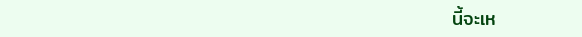นี้จะเห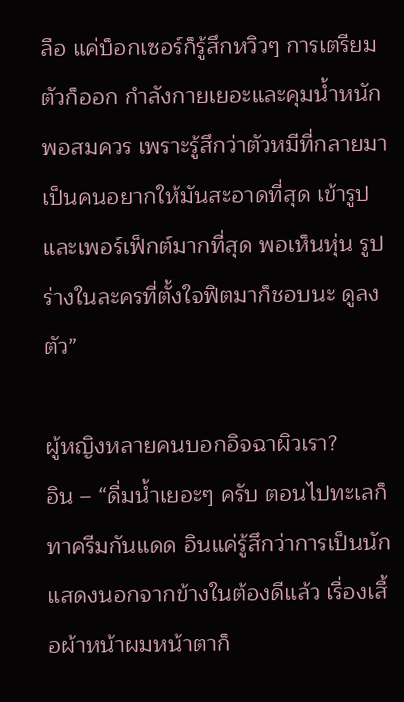ลือ แค่บ็อกเซอร์ก็รู้สึกหวิวๆ การเตรียมตัวก็ออก กำลังกายเยอะและคุมน้ำหนักพอสมควร เพราะรู้สึกว่าตัวหมีที่กลายมาเป็นคนอยากให้มันสะอาดที่สุด เข้ารูปและเพอร์เฟ็กต์มากที่สุด พอเห็นหุ่น รูปร่างในละครที่ตั้งใจฟิตมาก็ชอบนะ ดูลงตัว”

ผู้หญิงหลายคนบอกอิจฉาผิวเรา?
อิน – “ดื่มน้ำเยอะๆ ครับ ตอนไปทะเลก็ทาครีมกันแดด อินแค่รู้สึกว่าการเป็นนักแสดงนอกจากข้างในต้องดีแล้ว เรื่องเสื้อผ้าหน้าผมหน้าตาก็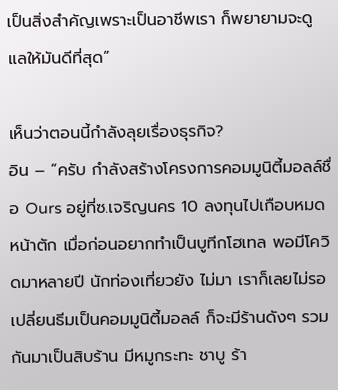เป็นสิ่งสำคัญเพราะเป็นอาชีพเรา ก็พยายามจะดูแลให้มันดีที่สุด”

เห็นว่าตอนนี้กำลังลุยเรื่องธุรกิจ?
อิน – “ครับ กำลังสร้างโครงการคอมมูนิตี้มอลล์ชื่อ Ours อยู่ที่ซ.เจริญนคร 10 ลงทุนไปเกือบหมดหน้าตัก เมื่อก่อนอยากทำเป็นบูทีกโฮเทล พอมีโควิดมาหลายปี นักท่องเที่ยวยัง ไม่มา เราก็เลยไม่รอ เปลี่ยนธีมเป็นคอมมูนิตี้มอลล์ ก็จะมีร้านดังๆ รวมกันมาเป็นสิบร้าน มีหมูกระทะ ชาบู ร้า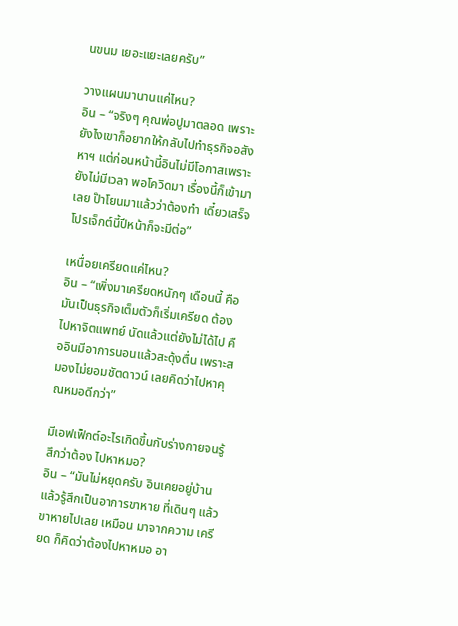นขนม เยอะแยะเลยครับ”

วางแผนมานานแค่ไหน?
อิน – “จริงๆ คุณพ่อปูมาตลอด เพราะยังไงเขาก็อยากให้กลับไปทำธุรกิจอสังหาฯ แต่ก่อนหน้านี้อินไม่มีโอกาสเพราะยังไม่มีเวลา พอโควิดมา เรื่องนี้ก็เข้ามาเลย ป๊าโยนมาแล้วว่าต้องทำ เดี๋ยวเสร็จโปรเจ็กต์นี้ปีหน้าก็จะมีต่อ”

เหนื่อยเครียดแค่ไหน?
อิน – “เพิ่งมาเครียดหนักๆ เดือนนี้ คือมันเป็นธุรกิจเต็มตัวก็เริ่มเครียด ต้องไปหาจิตแพทย์ นัดแล้วแต่ยังไม่ได้ไป คืออินมีอาการนอนแล้วสะดุ้งตื่น เพราะสมองไม่ยอมชัตดาวน์ เลยคิดว่าไปหาคุณหมอดีกว่า”

มีเอฟเฟ็กต์อะไรเกิดขึ้นกับร่างกายจนรู้สึกว่าต้อง ไปหาหมอ?
อิน – “มันไม่หยุดครับ อินเคยอยู่บ้านแล้วรู้สึกเป็นอาการขาหาย ที่เดินๆ แล้วขาหายไปเลย เหมือน มาจากความ เครียด ก็คิดว่าต้องไปหาหมอ อา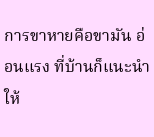การขาหายคือขามัน อ่อนแรง ที่บ้านก็แนะนำให้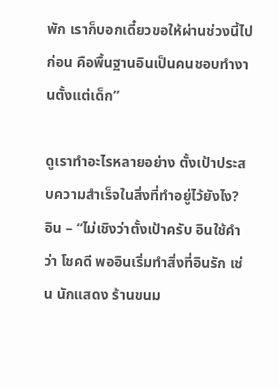พัก เราก็บอกเดี๋ยวขอให้ผ่านช่วงนี้ไปก่อน คือพื้นฐานอินเป็นคนชอบทำงานตั้งแต่เด็ก”

ดูเราทำอะไรหลายอย่าง ตั้งเป้าประสบความสำเร็จในสิ่งที่ทำอยู่ไว้ยังไง?
อิน – “ไม่เชิงว่าตั้งเป้าครับ อินใช้คำว่า โชคดี พออินเริ่มทำสิ่งที่อินรัก เช่น นักแสดง ร้านขนม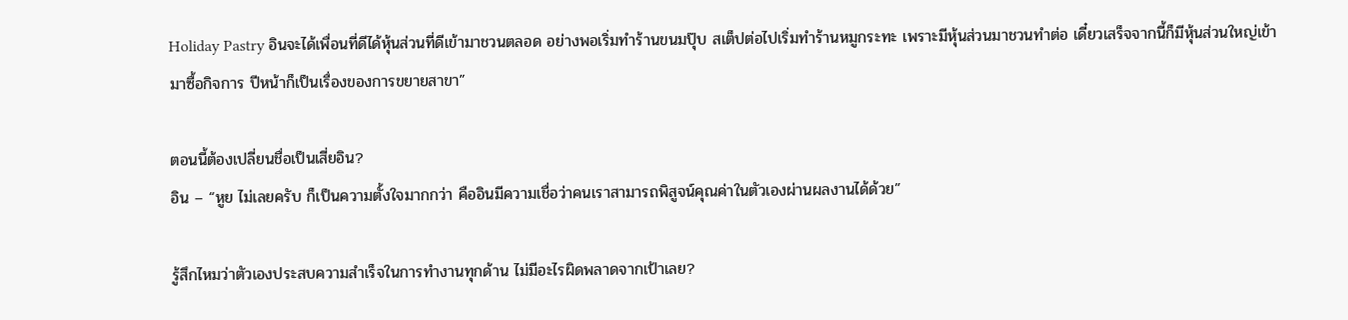Holiday Pastry อินจะได้เพื่อนที่ดีได้หุ้นส่วนที่ดีเข้ามาชวนตลอด อย่างพอเริ่มทำร้านขนมปุ๊บ สเต็ปต่อไปเริ่มทำร้านหมูกระทะ เพราะมีหุ้นส่วนมาชวนทำต่อ เดี๋ยวเสร็จจากนี้ก็มีหุ้นส่วนใหญ่เข้ามาซื้อกิจการ ปีหน้าก็เป็นเรื่องของการขยายสาขา”

ตอนนี้ต้องเปลี่ยนชื่อเป็นเสี่ยอิน?
อิน – “หูย ไม่เลยครับ ก็เป็นความตั้งใจมากกว่า คืออินมีความเชื่อว่าคนเราสามารถพิสูจน์คุณค่าในตัวเองผ่านผลงานได้ด้วย”

รู้สึกไหมว่าตัวเองประสบความสำเร็จในการทำงานทุกด้าน ไม่มีอะไรผิดพลาดจากเป้าเลย?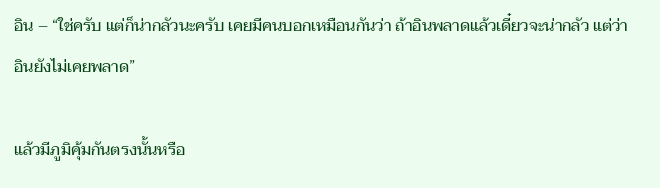อิน – “ใช่ครับ แต่ก็น่ากลัวนะครับ เคยมีคนบอกเหมือนกันว่า ถ้าอินพลาดแล้วเดี๋ยวจะน่ากลัว แต่ว่าอินยังไม่เคยพลาด”

แล้วมีภูมิคุ้มกันตรงนั้นหรือ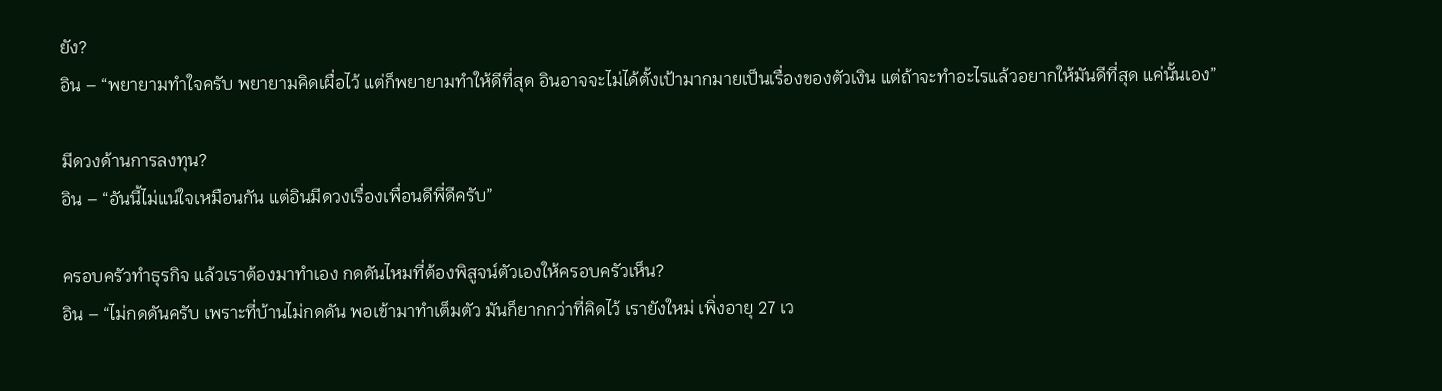ยัง?
อิน – “พยายามทำใจครับ พยายามคิดเผื่อไว้ แต่ก็พยายามทำให้ดีที่สุด อินอาจจะไม่ได้ตั้งเป้ามากมายเป็นเรื่องของตัวเงิน แต่ถ้าจะทำอะไรแล้วอยากให้มันดีที่สุด แค่นั้นเอง”

มีดวงด้านการลงทุน?
อิน – “อันนี้ไม่แน่ใจเหมือนกัน แต่อินมีดวงเรื่องเพื่อนดีพี่ดีครับ”

ครอบครัวทำธุรกิจ แล้วเราต้องมาทำเอง กดดันไหมที่ต้องพิสูจน์ตัวเองให้ครอบครัวเห็น?
อิน – “ไม่กดดันครับ เพราะที่บ้านไม่กดดัน พอเข้ามาทำเต็มตัว มันก็ยากกว่าที่คิดไว้ เรายังใหม่ เพิ่งอายุ 27 เว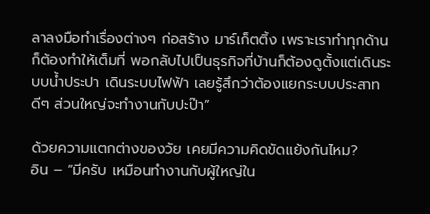ลาลงมือทำเรื่องต่างๆ ก่อสร้าง มาร์เก็ตติ้ง เพราะเราทำทุกด้าน ก็ต้องทำให้เต็มที่ พอกลับไปเป็นธุรกิจที่บ้านก็ต้องดูตั้งแต่เดินระบบน้ำประปา เดินระบบไฟฟ้า เลยรู้สึกว่าต้องแยกระบบประสาทดีๆ ส่วนใหญ่จะทำงานกับปะป๊า”

ด้วยความแตกต่างของวัย เคยมีความคิดขัดแย้งกันไหม?
อิน – “มีครับ เหมือนทำงานกับผู้ใหญ่ใน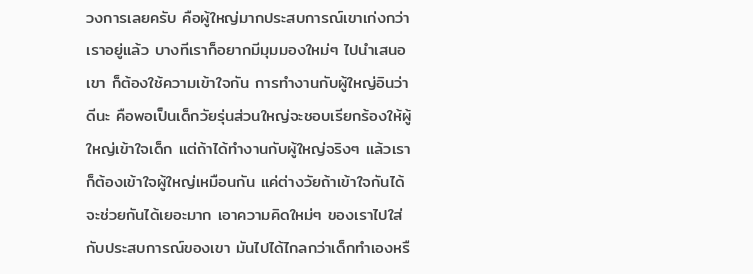วงการเลยครับ คือผู้ใหญ่มากประสบการณ์เขาเก่งกว่าเราอยู่แล้ว บางทีเราก็อยากมีมุมมองใหม่ๆ ไปนำเสนอเขา ก็ต้องใช้ความเข้าใจกัน การทำงานกับผู้ใหญ่อินว่าดีนะ คือพอเป็นเด็กวัยรุ่นส่วนใหญ่จะชอบเรียกร้องให้ผู้ใหญ่เข้าใจเด็ก แต่ถ้าได้ทำงานกับผู้ใหญ่จริงๆ แล้วเราก็ต้องเข้าใจผู้ใหญ่เหมือนกัน แค่ต่างวัยถ้าเข้าใจกันได้จะช่วยกันได้เยอะมาก เอาความคิดใหม่ๆ ของเราไปใส่กับประสบการณ์ของเขา มันไปได้ไกลกว่าเด็กทำเองหรื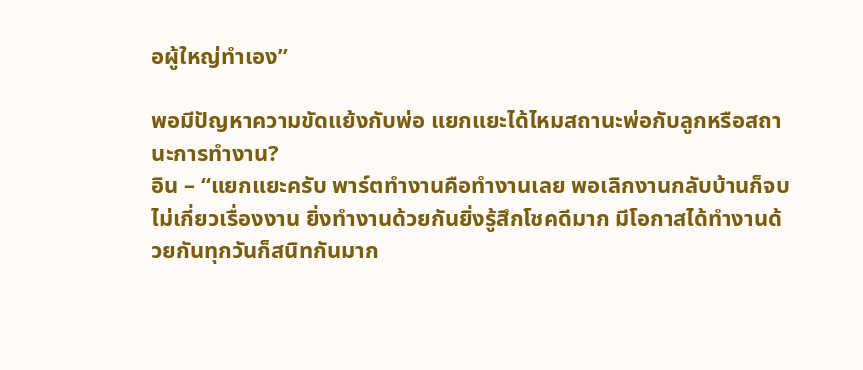อผู้ใหญ่ทำเอง”

พอมีปัญหาความขัดแย้งกับพ่อ แยกแยะได้ไหมสถานะพ่อกับลูกหรือสถานะการทำงาน?
อิน – “แยกแยะครับ พาร์ตทำงานคือทำงานเลย พอเลิกงานกลับบ้านก็จบ ไม่เกี่ยวเรื่องงาน ยิ่งทำงานด้วยกันยิ่งรู้สึกโชคดีมาก มีโอกาสได้ทำงานด้วยกันทุกวันก็สนิทกันมาก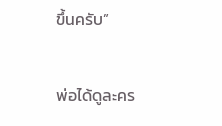ขึ้นครับ”

พ่อได้ดูละคร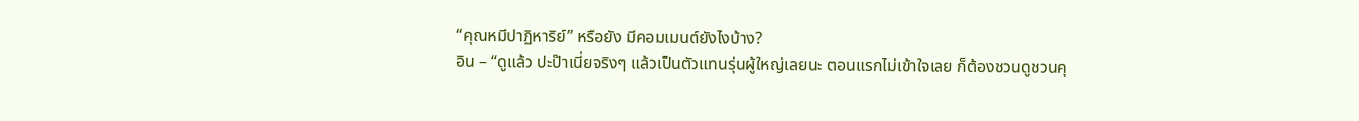“คุณหมีปาฏิหาริย์” หรือยัง มีคอมเมนต์ยังไงบ้าง?
อิน – “ดูแล้ว ปะป๊าเนี่ยจริงๆ แล้วเป็นตัวแทนรุ่นผู้ใหญ่เลยนะ ตอนแรกไม่เข้าใจเลย ก็ต้องชวนดูชวนคุ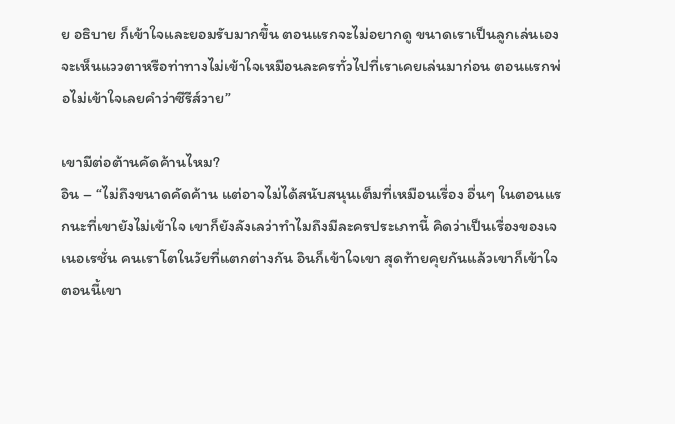ย อธิบาย ก็เข้าใจและยอมรับมากขึ้น ตอนแรกจะไม่อยากดู ขนาดเราเป็นลูกเล่นเอง จะเห็นแววตาหรือท่าทางไม่เข้าใจเหมือนละครทั่วไปที่เราเคยเล่นมาก่อน ตอนแรกพ่อไม่เข้าใจเลยคำว่าซีรีส์วาย”

เขามีต่อต้านคัดค้านไหม?
อิน – “ไม่ถึงขนาดคัดค้าน แต่อาจไม่ได้สนับสนุนเต็มที่เหมือนเรื่อง อื่นๆ ในตอนแรกนะที่เขายังไม่เข้าใจ เขาก็ยังลังเลว่าทำไมถึงมีละครประเภทนี้ คิดว่าเป็นเรื่องของเจเนอเรชั่น คนเราโตในวัยที่แตกต่างกัน อินก็เข้าใจเขา สุดท้ายคุยกันแล้วเขาก็เข้าใจ ตอนนี้เขา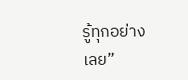รู้ทุกอย่างเลย”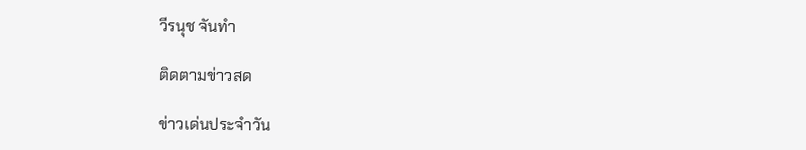วีรนุช จันทำ

ติดตามข่าวสด

ข่าวเด่นประจำวัน